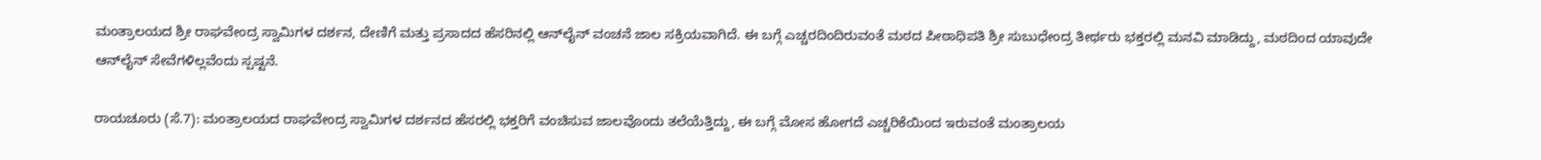ಮಂತ್ರಾಲಯದ ಶ್ರೀ ರಾಘವೇಂದ್ರ ಸ್ವಾಮಿಗಳ ದರ್ಶನ, ದೇಣಿಗೆ ಮತ್ತು ಪ್ರಸಾದದ ಹೆಸರಿನಲ್ಲಿ ಆನ್‌ಲೈನ್ ವಂಚನೆ ಜಾಲ ಸಕ್ರಿಯವಾಗಿದೆ. ಈ ಬಗ್ಗೆ ಎಚ್ಚರದಿಂದಿರುವಂತೆ ಮಠದ ಪೀಠಾಧಿಪತಿ ಶ್ರೀ ಸುಬುಧೇಂದ್ರ ತೀರ್ಥರು ಭಕ್ತರಲ್ಲಿ ಮನವಿ ಮಾಡಿದ್ದು, ಮಠದಿಂದ ಯಾವುದೇ ಆನ್‌ಲೈನ್ ಸೇವೆಗಳಿಲ್ಲವೆಂದು ಸ್ಪಷ್ಟನೆ.

ರಾಯಚೂರು (ಸೆ.7): ಮಂತ್ರಾಲಯದ ರಾಘವೇಂದ್ರ ಸ್ವಾಮಿಗಳ ದರ್ಶನದ ಹೆಸರಲ್ಲಿ ಭಕ್ತರಿಗೆ ವಂಚಿಸುವ ಜಾಲವೊಂದು ತಲೆಯೆತ್ತಿದ್ದು, ಈ ಬಗ್ಗೆ ಮೋಸ ಹೋಗದೆ ಎಚ್ಚರಿಕೆಯಿಂದ ಇರುವಂತೆ ಮಂತ್ರಾಲಯ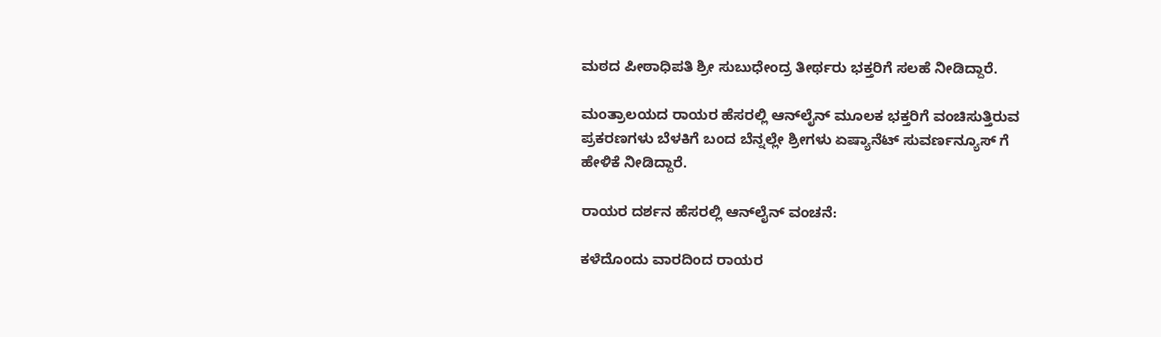ಮಠದ ಪೀಠಾಧಿಪತಿ ಶ್ರೀ ಸುಬುಧೇಂದ್ರ ತೀರ್ಥರು ಭಕ್ತರಿಗೆ ಸಲಹೆ ನೀಡಿದ್ದಾರೆ.

ಮಂತ್ರಾಲಯದ ರಾಯರ ಹೆಸರಲ್ಲಿ ಆನ್‌ಲೈನ್‌ ಮೂಲಕ ಭಕ್ತರಿಗೆ ವಂಚಿಸುತ್ತಿರುವ ಪ್ರಕರಣಗಳು ಬೆಳಕಿಗೆ ಬಂದ ಬೆನ್ನಲ್ಲೇ ಶ್ರೀಗಳು ಏಷ್ಯಾನೆಟ್ ಸುವರ್ಣನ್ಯೂಸ್ ಗೆ ಹೇಳಿಕೆ ನೀಡಿದ್ದಾರೆ.

ರಾಯರ ದರ್ಶನ ಹೆಸರಲ್ಲಿ ಆನ್‌ಲೈನ್ ವಂಚನೆ:

ಕಳೆದೊಂದು ವಾರದಿಂದ ರಾಯರ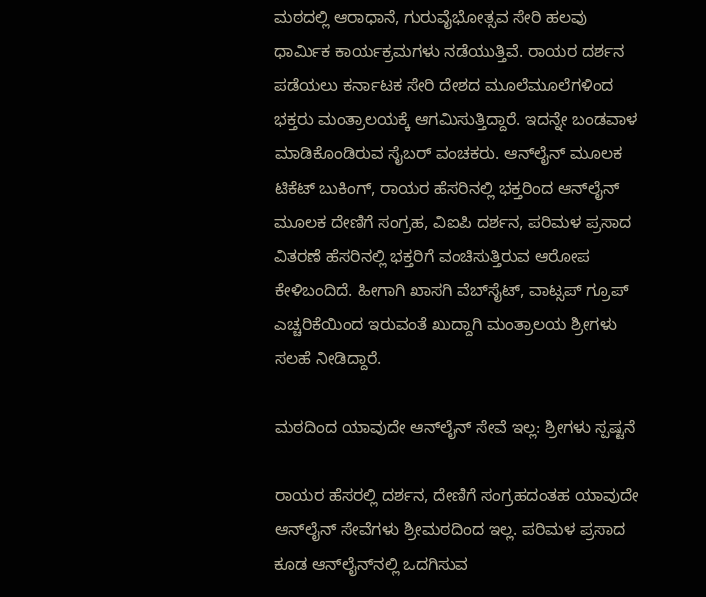ಮಠದಲ್ಲಿ ಆರಾಧಾನೆ, ಗುರುವೈಭೋತ್ಸವ ಸೇರಿ ಹಲವು ಧಾರ್ಮಿಕ ಕಾರ್ಯಕ್ರಮಗಳು ನಡೆಯುತ್ತಿವೆ. ರಾಯರ ದರ್ಶನ ಪಡೆಯಲು ಕರ್ನಾಟಕ ಸೇರಿ ದೇಶದ ಮೂಲೆಮೂಲೆಗಳಿಂದ ಭಕ್ತರು ಮಂತ್ರಾಲಯಕ್ಕೆ ಆಗಮಿಸುತ್ತಿದ್ದಾರೆ. ಇದನ್ನೇ ಬಂಡವಾಳ ಮಾಡಿಕೊಂಡಿರುವ ಸೈಬರ್ ವಂಚಕರು. ಆನ್‌ಲೈನ್ ಮೂಲಕ ಟಿಕೆಟ್ ಬುಕಿಂಗ್, ರಾಯರ ಹೆಸರಿನಲ್ಲಿ ಭಕ್ತರಿಂದ ಆನ್‌ಲೈನ್ ಮೂಲಕ ದೇಣಿಗೆ ಸಂಗ್ರಹ, ವಿಐಪಿ ದರ್ಶನ, ಪರಿಮಳ ಪ್ರಸಾದ ವಿತರಣೆ ಹೆಸರಿನಲ್ಲಿ ಭಕ್ತರಿಗೆ ವಂಚಿಸುತ್ತಿರುವ ಆರೋಪ ಕೇಳಿಬಂದಿದೆ. ಹೀಗಾಗಿ ಖಾಸಗಿ ವೆಬ್‌ಸೈಟ್, ವಾಟ್ಸಪ್ ಗ್ರೂಪ್‌ ಎಚ್ಚರಿಕೆಯಿಂದ ಇರುವಂತೆ ಖುದ್ದಾಗಿ ಮಂತ್ರಾಲಯ ಶ್ರೀಗಳು ಸಲಹೆ ನೀಡಿದ್ದಾರೆ.

ಮಠದಿಂದ ಯಾವುದೇ ಆನ್‌ಲೈನ್ ಸೇವೆ ಇಲ್ಲ: ಶ್ರೀಗಳು ಸ್ಪಷ್ಟನೆ

ರಾಯರ ಹೆಸರಲ್ಲಿ ದರ್ಶನ, ದೇಣಿಗೆ ಸಂಗ್ರಹದಂತಹ ಯಾವುದೇ ಆನ್‌ಲೈನ್ ಸೇವೆಗಳು ಶ್ರೀಮಠದಿಂದ ಇಲ್ಲ. ಪರಿಮಳ ಪ್ರಸಾದ ಕೂಡ ಆನ್‌ಲೈನ್‌ನಲ್ಲಿ ಒದಗಿಸುವ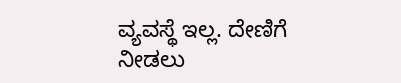ವ್ಯವಸ್ಥೆ ಇಲ್ಲ. ದೇಣಿಗೆ ನೀಡಲು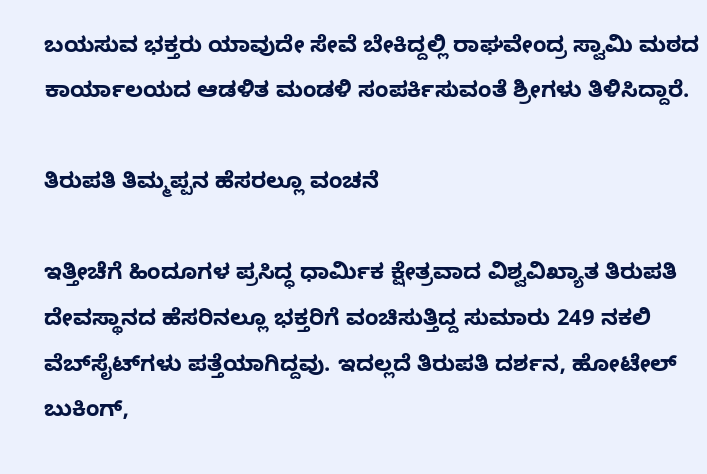ಬಯಸುವ ಭಕ್ತರು ಯಾವುದೇ ಸೇವೆ ಬೇಕಿದ್ದಲ್ಲಿ ರಾಘವೇಂದ್ರ ಸ್ವಾಮಿ ಮಠದ ಕಾರ್ಯಾಲಯದ ಆಡಳಿತ ಮಂಡಳಿ ಸಂಪರ್ಕಿಸುವಂತೆ ಶ್ರೀಗಳು ತಿಳಿಸಿದ್ದಾರೆ.

ತಿರುಪತಿ ತಿಮ್ಮಪ್ಪನ ಹೆಸರಲ್ಲೂ ವಂಚನೆ

ಇತ್ತೀಚೆಗೆ ಹಿಂದೂಗಳ ಪ್ರಸಿದ್ಧ ಧಾರ್ಮಿಕ ಕ್ಷೇತ್ರವಾದ ವಿಶ್ವವಿಖ್ಯಾತ ತಿರುಪತಿ ದೇವಸ್ಥಾನದ ಹೆಸರಿನಲ್ಲೂ ಭಕ್ತರಿಗೆ ವಂಚಿಸುತ್ತಿದ್ದ ಸುಮಾರು 249 ನಕಲಿ ವೆಬ್‌ಸೈಟ್‌ಗಳು ಪತ್ತೆಯಾಗಿದ್ದವು. ಇದಲ್ಲದೆ ತಿರುಪತಿ ದರ್ಶನ, ಹೋಟೇಲ್ ಬುಕಿಂಗ್,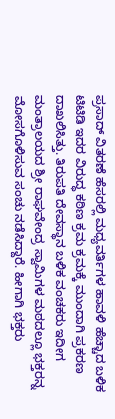ಪ್ರಸಾದ್ ವಿತರಣೆ ಹೆಸರಲ್ಲಿ ಮಧ್ಯವರ್ತಿಗಳ ಹಾವಳಿ ಹೆಚ್ಚಾದ ಬಳಿಕ ಟಿಟಿಡಿ ಇದರ ವಿರುದ್ಧ ಕಠಿಣ ಕ್ರಮ ಕ್ರಮಕ್ಕೆ ಮುಂದಾಗಿ ಪ್ರಕರಣ ದಾಖಲಿಸಿತ್ತು. ತಿರುಪತಿ ದೇವಸ್ಥಾನ ಬಳಿಕ ವಂಚಕರು ಇದೀಗ ಮಂತ್ರಾಲಯದ ಶ್ರೀ ರಾಘವೇಂದ್ರ ಸ್ವಾಮಿಗಳ ಮಠದಲ್ಲೂ ಭಕ್ತರನ್ನ ಮೋಸಗೊಳಿಸುವ ಸಂಚು ನಡೆಸಿದ್ದಾರೆ. ಹೀಗಾಗಿ ಭಕ್ತರು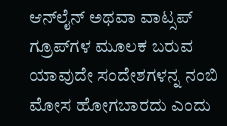ಆನ್‌ಲೈನ್ ಅಥವಾ ವಾಟ್ಸಪ್ ಗ್ರೂಪ್‌ಗಳ ಮೂಲಕ ಬರುವ ಯಾವುದೇ ಸಂದೇಶಗಳನ್ನ ನಂಬಿ ಮೋಸ ಹೋಗಬಾರದು ಎಂದು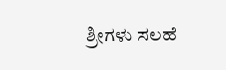ಶ್ರೀಗಳು ಸಲಹೆ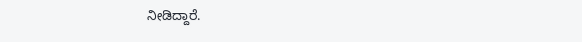ನೀಡಿದ್ದಾರೆ.